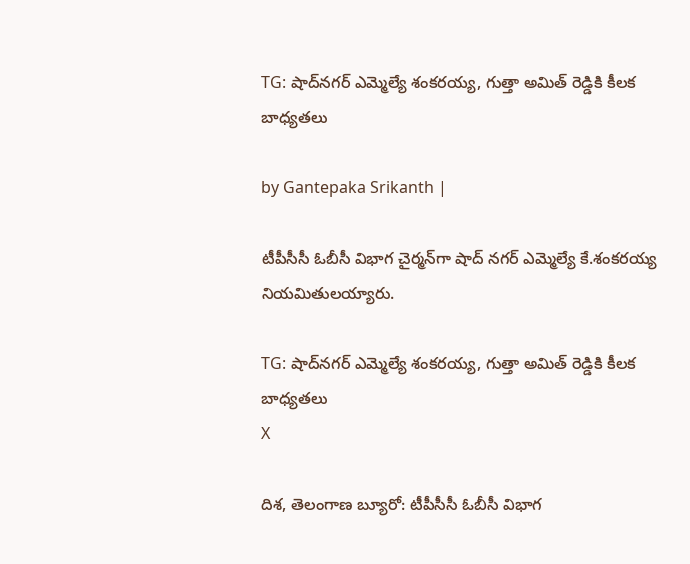TG: షాద్‌నగర్ ఎమ్మెల్యే శంకరయ్య, గుత్తా అమిత్‌ రెడ్డికి కీలక బాధ్యతలు

by Gantepaka Srikanth |

టీపీసీసీ ఓబీసీ విభాగ చైర్మన్‌గా షాద్ నగర్ ఎమ్మెల్యే కే.శంకరయ్య నియమితులయ్యారు.

TG: షాద్‌నగర్ ఎమ్మెల్యే శంకరయ్య, గుత్తా అమిత్‌ రెడ్డికి కీలక బాధ్యతలు
X

దిశ, తెలంగాణ బ్యూరో: టీపీసీసీ ఓబీసీ విభాగ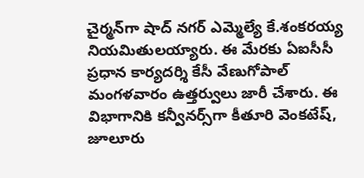చైర్మన్‌గా షాద్ నగర్ ఎమ్మెల్యే కే.శంకరయ్య నియమితులయ్యారు. ఈ మేరకు ఏఐసీసీ ప్రధాన కార్యదర్శి కేసీ వేణుగోపాల్ మంగళవారం ఉత్తర్వులు జారీ చేశారు. ఈ విభాగానికి కన్వీనర్స్‌గా కీతూరి వెంకటేష్, జూలూరు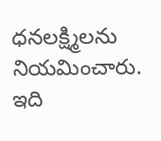ధనలక్ష్మిలను నియమించారు. ఇది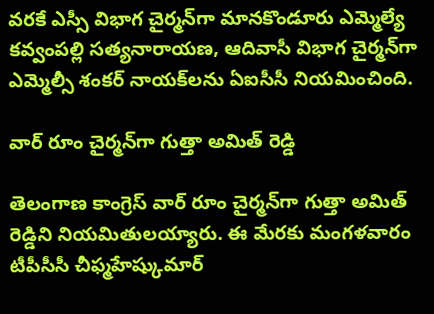వరకే ఎస్సీ విభాగ చైర్మన్‌గా మానకొండూరు ఎమ్మెల్యే కవ్వంపల్లి సత్యనారాయణ, ఆదివాసీ విభాగ చైర్మన్‌గా ఎమ్మెల్సీ శంకర్ నాయక్‌లను ఏఐసీసీ నియమించింది.

వార్ రూం చైర్మన్‌గా గుత్తా అమిత్ రెడ్డి

తెలంగాణ కాంగ్రెస్ వార్ రూం చైర్మన్‌గా గుత్తా అమిత్ రెడ్డిని నియమితులయ్యారు. ఈ మేరకు మంగళవారం టీపీసీసీ చీఫ్మహేష్కుమార్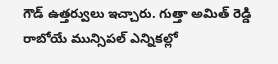గౌడ్ ఉత్తర్వులు ఇచ్చారు. గుత్తా అమిత్ రెడ్డి రాబోయే మున్సిపల్ ఎన్నికల్లో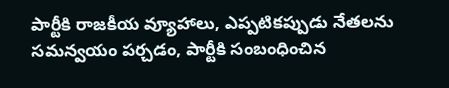పార్టీకి రాజకీయ వ్యూహాలు, ఎప్పటికప్పుడు నేతలను సమన్వయం పర్చడం, పార్టీకి సంబంధించిన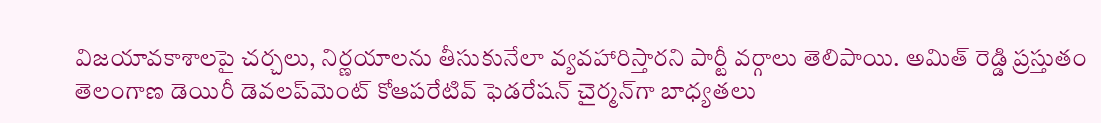విజయావకాశాలపై చర్చలు, నిర్ణయాలను తీసుకునేలా వ్యవహారిస్తారని పార్టీ వర్గాలు తెలిపాయి. అమిత్ రెడ్డి ప్రస్తుతం తెలంగాణ డెయిరీ డెవలప్‌మెంట్ కోఆపరేటివ్ ఫెడరేషన్ చైర్మన్‌‌గా బాధ్యతలు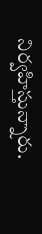నిర్వహిస్తున్నారు.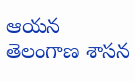ఆయన తెలంగాణ శాసన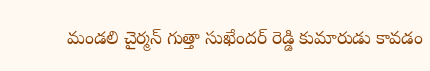మండలి చైర్మన్ గుత్తా సుఖేందర్ రెడ్డి కుమారుడు కావడం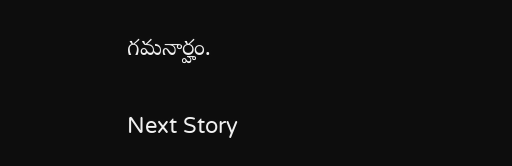గమనార్హం.

Next Story